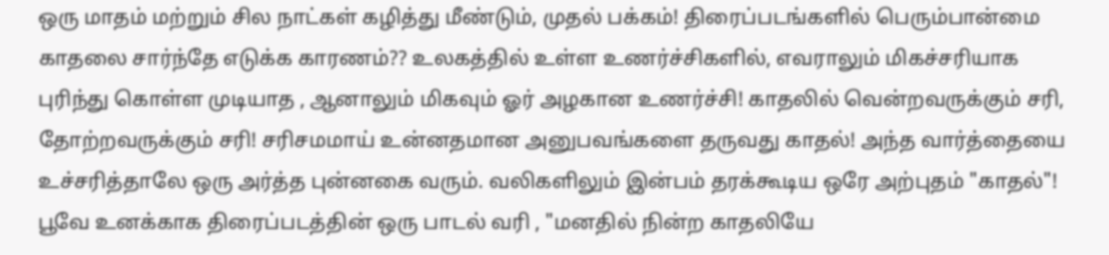ஒரு மாதம் மற்றும் சில நாட்கள் கழித்து மீண்டும், முதல் பக்கம்! திரைப்படங்களில் பெரும்பான்மை காதலை சார்ந்தே எடுக்க காரணம்?? உலகத்தில் உள்ள உணர்ச்சிகளில், எவராலும் மிகச்சரியாக புரிந்து கொள்ள முடியாத , ஆனாலும் மிகவும் ஓர் அழகான உணர்ச்சி! காதலில் வென்றவருக்கும் சரி, தோற்றவருக்கும் சரி! சரிசமமாய் உன்னதமான அனுபவங்களை தருவது காதல்! அந்த வார்த்தையை உச்சரித்தாலே ஒரு அர்த்த புன்னகை வரும். வலிகளிலும் இன்பம் தரக்கூடிய ஒரே அற்புதம் "காதல்"! பூவே உனக்காக திரைப்படத்தின் ஒரு பாடல் வரி , "மனதில் நின்ற காதலியே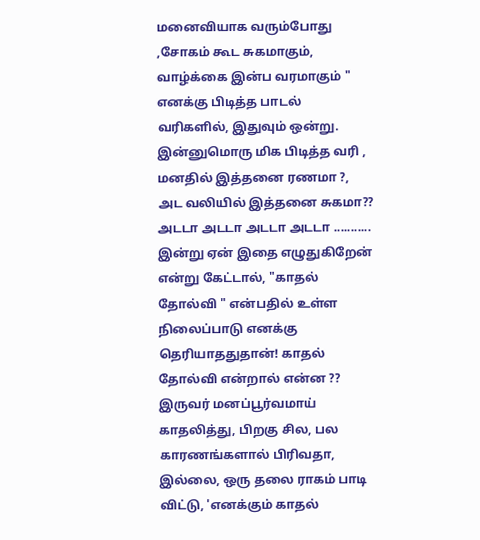மனைவியாக வரும்போது ,சோகம் கூட சுகமாகும், வாழ்க்கை இன்ப வரமாகும் "
எனக்கு பிடித்த பாடல் வரிகளில், இதுவும் ஒன்று. இன்னுமொரு மிக பிடித்த வரி ,
மனதில் இத்தனை ரணமா ?, அட வலியில் இத்தனை சுகமா?? அடடா அடடா அடடா அடடா ...........
இன்று ஏன் இதை எழுதுகிறேன் என்று கேட்டால், "காதல் தோல்வி " என்பதில் உள்ள நிலைப்பாடு எனக்கு தெரியாததுதான்! காதல் தோல்வி என்றால் என்ன ?? இருவர் மனப்பூர்வமாய் காதலித்து, பிறகு சில, பல காரணங்களால் பிரிவதா, இல்லை, ஒரு தலை ராகம் பாடி விட்டு, 'எனக்கும் காதல்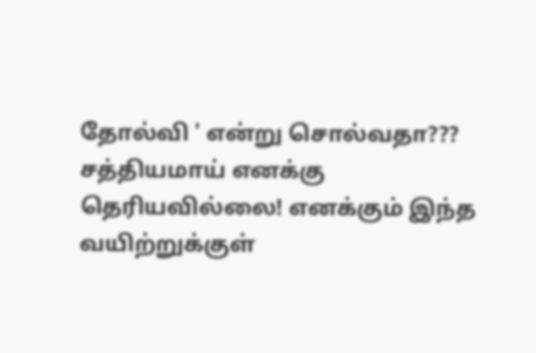தோல்வி ' என்று சொல்வதா??? சத்தியமாய் எனக்கு தெரியவில்லை! எனக்கும் இந்த வயிற்றுக்குள்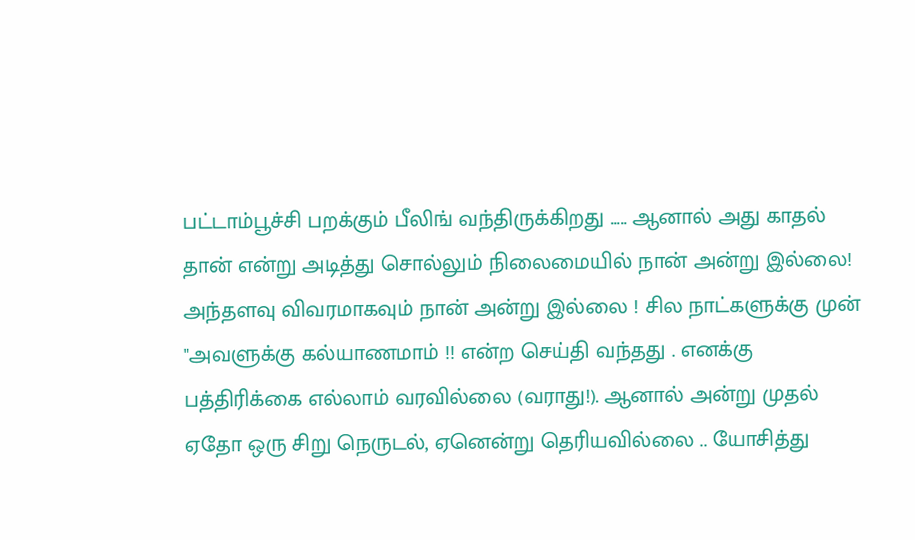பட்டாம்பூச்சி பறக்கும் பீலிங் வந்திருக்கிறது ..... ஆனால் அது காதல் தான் என்று அடித்து சொல்லும் நிலைமையில் நான் அன்று இல்லை! அந்தளவு விவரமாகவும் நான் அன்று இல்லை ! சில நாட்களுக்கு முன் "அவளுக்கு கல்யாணமாம் !! என்ற செய்தி வந்தது . எனக்கு பத்திரிக்கை எல்லாம் வரவில்லை (வராது!). ஆனால் அன்று முதல் ஏதோ ஒரு சிறு நெருடல், ஏனென்று தெரியவில்லை .. யோசித்து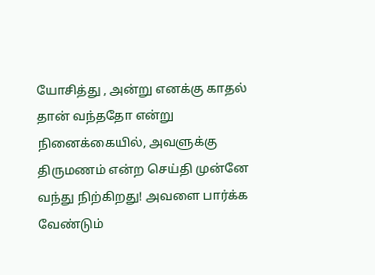யோசித்து , அன்று எனக்கு காதல் தான் வந்ததோ என்று நினைக்கையில், அவளுக்கு திருமணம் என்ற செய்தி முன்னே வந்து நிற்கிறது! அவளை பார்க்க வேண்டும்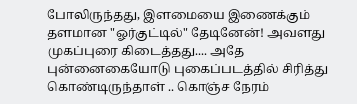போலிருந்தது, இளமையை இணைக்கும் தளமான "ஓர்குட்டில்" தேடினேன்! அவளது முகப்புரை கிடைத்தது.... அதே புன்னைகையோடு புகைப்படத்தில் சிரித்து கொண்டிருந்தாள் .. கொஞ்ச நேரம்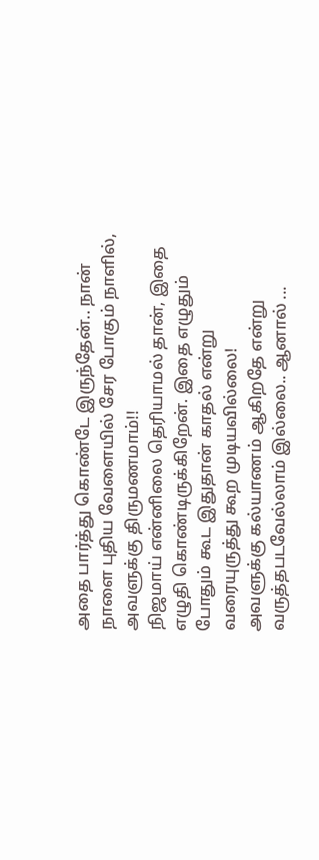அதை பார்த்து கொண்டே இருந்தேன்.. நான் நாளை புதிய வேளையில் சேர போகும் நாளில், அவளுக்கு திருமணமாம்!!
நிஜமாய் என்னிலை தெரியாமல் தான், இதை எழுதி கொண்டிருக்கிறேன். இதை எழுதும் போதும் கூட இதுதான் காதல் என்று வரையுருத்து கூற முடியவில்லை!
அவளுக்கு கல்யாணம் ஆகிறதே என்று வருத்தபடவேல்லாம் இல்லை.. ஆனால் ...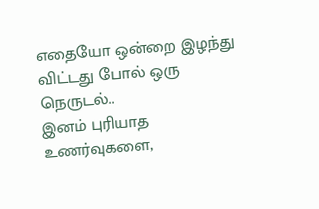எதையோ ஒன்றை இழந்து விட்டது போல் ஒரு நெருடல்..
இனம் புரியாத உணர்வுகளை,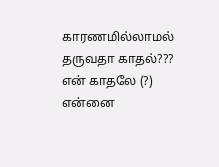காரணமில்லாமல் தருவதா காதல்???
என் காதலே (?) என்னை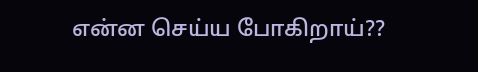என்ன செய்ய போகிறாய்??